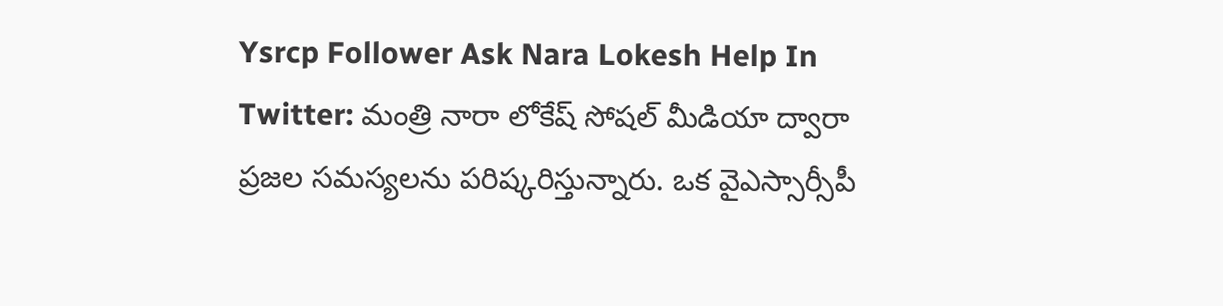Ysrcp Follower Ask Nara Lokesh Help In Twitter: మంత్రి నారా లోకేష్ సోషల్ మీడియా ద్వారా ప్రజల సమస్యలను పరిష్కరిస్తున్నారు. ఒక వైఎస్సార్సీపీ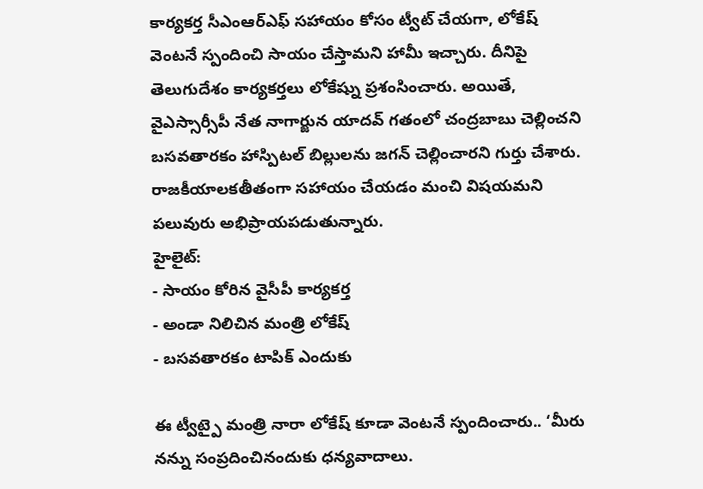కార్యకర్త సీఎంఆర్ఎఫ్ సహాయం కోసం ట్వీట్ చేయగా, లోకేష్ వెంటనే స్పందించి సాయం చేస్తామని హామీ ఇచ్చారు. దీనిపై తెలుగుదేశం కార్యకర్తలు లోకేష్ను ప్రశంసించారు. అయితే, వైఎస్సార్సీపీ నేత నాగార్జున యాదవ్ గతంలో చంద్రబాబు చెల్లించని బసవతారకం హాస్పిటల్ బిల్లులను జగన్ చెల్లించారని గుర్తు చేశారు. రాజకీయాలకతీతంగా సహాయం చేయడం మంచి విషయమని పలువురు అభిప్రాయపడుతున్నారు.
హైలైట్:
- సాయం కోరిన వైసీపీ కార్యకర్త
- అండా నిలిచిన మంత్రి లోకేష్
- బసవతారకం టాపిక్ ఎందుకు

ఈ ట్వీట్పై మంత్రి నారా లోకేష్ కూడా వెంటనే స్పందించారు.. ‘మీరు నన్ను సంప్రదించినందుకు ధన్యవాదాలు.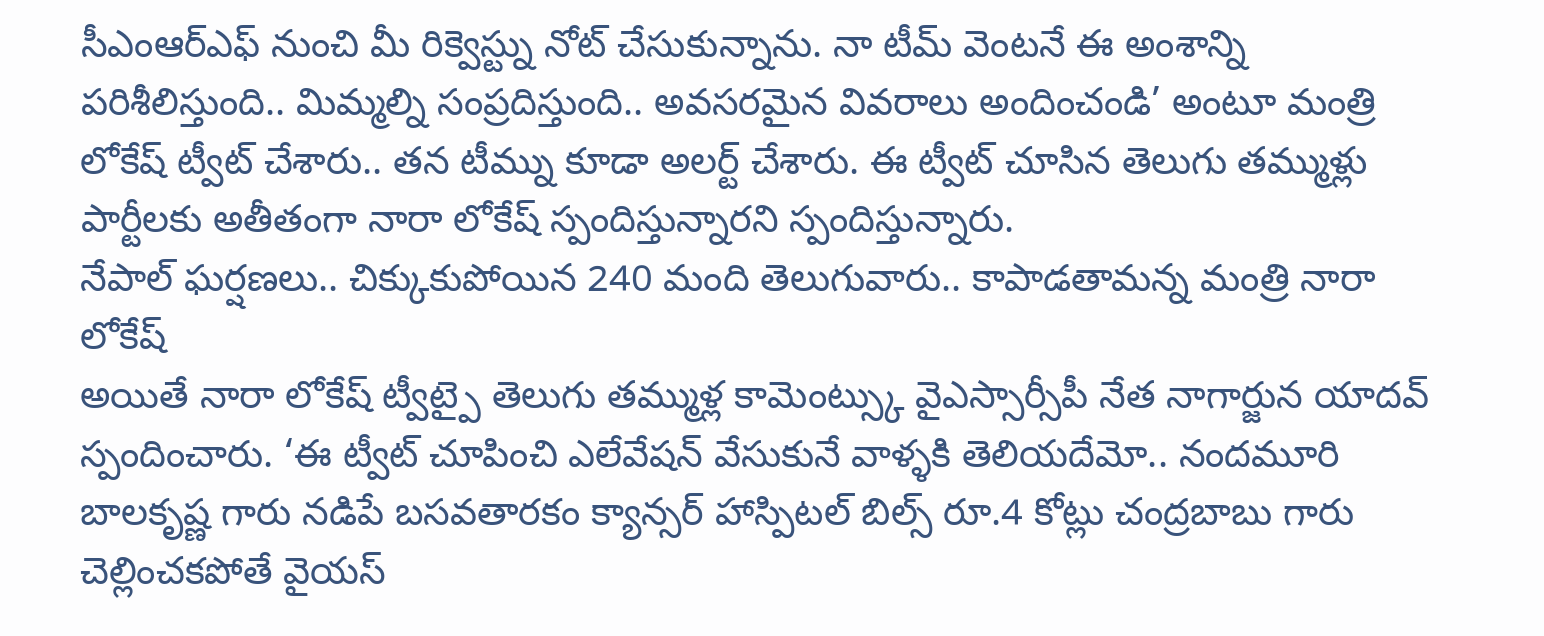సీఎంఆర్ఎఫ్ నుంచి మీ రిక్వెస్ట్ను నోట్ చేసుకున్నాను. నా టీమ్ వెంటనే ఈ అంశాన్ని పరిశీలిస్తుంది.. మిమ్మల్ని సంప్రదిస్తుంది.. అవసరమైన వివరాలు అందించండి’ అంటూ మంత్రి లోకేష్ ట్వీట్ చేశారు.. తన టీమ్ను కూడా అలర్ట్ చేశారు. ఈ ట్వీట్ చూసిన తెలుగు తమ్ముళ్లు పార్టీలకు అతీతంగా నారా లోకేష్ స్పందిస్తున్నారని స్పందిస్తున్నారు.
నేపాల్ ఘర్షణలు.. చిక్కుకుపోయిన 240 మంది తెలుగువారు.. కాపాడతామన్న మంత్రి నారా లోకేష్
అయితే నారా లోకేష్ ట్వీట్పై తెలుగు తమ్ముళ్ల కామెంట్స్కు వైఎస్సార్సీపీ నేత నాగార్జున యాదవ్ స్పందించారు. ‘ఈ ట్వీట్ చూపించి ఎలేవేషన్ వేసుకునే వాళ్ళకి తెలియదేమో.. నందమూరి బాలకృష్ణ గారు నడిపే బసవతారకం క్యాన్సర్ హాస్పిటల్ బిల్స్ రూ.4 కోట్లు చంద్రబాబు గారు చెల్లించకపోతే వైయస్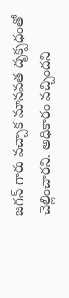జగన్ గారు వచ్చాక మానవత దృక్పధంతో చెల్లించారని. అధికారం వచ్చిందని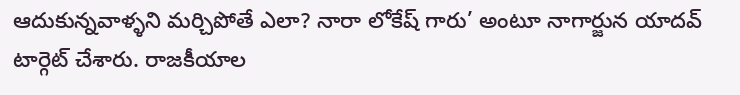ఆదుకున్నవాళ్ళని మర్చిపోతే ఎలా? నారా లోకేష్ గారు’ అంటూ నాగార్జున యాదవ్ టార్గెట్ చేశారు. రాజకీయాల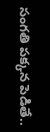సంగతి పక్కన పెడితే..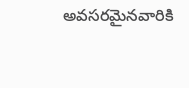అవసరమైనవారికి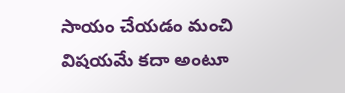సాయం చేయడం మంచి విషయమే కదా అంటూ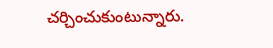చర్చించుకుంటున్నారు.